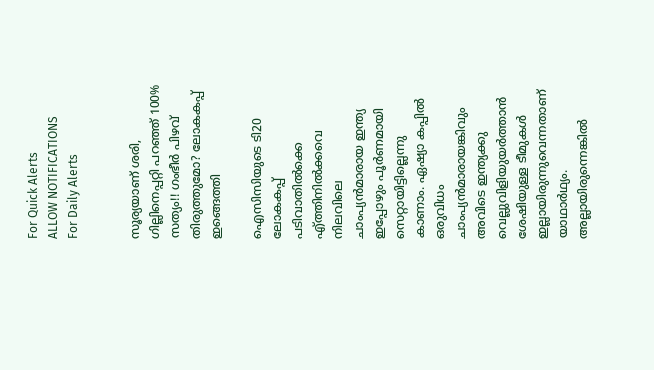For Quick Alerts
ALLOW NOTIFICATIONS
For Daily Alerts


സൂര്യയാണ് ശരി, ഗില്ലിനെപ്പറ്റി പറഞ്ഞ് 100% സത്യം!! ഗംഭീര്‍ പിഴവ് തിരുത്തുമോ? ലോകകപ്പ് ഇങ്ങെത്തി

ഐസിസിയുടെ ടി20 ലോകകപ്പ് പടിവാതില്‍ക്കെ എ്ത്തിനില്‍ക്കവെ നിലവിലെ ചാംപ്യന്‍മാരായ ഇന്ത്യ ഇപ്പോഴും പൂര്‍ണമായി സെറ്റായിട്ടില്ലെന്നു കാണാം. ഏഷ്യാ കപ്പില്‍ ഒരുവിധം ചാംപ്യന്‍മാരായങ്കിവും അവിടെ ഇന്ത്യക്കു വെല്ലുവിളിയുയര്‍ത്താന്‍ ശേഷിയുള്ള ടീമുകള്‍ ഇല്ലായിരുന്നുവെന്നതാണ് യാഥാര്‍ഥ്യം. അല്ലായിരുന്നെങ്കില്‍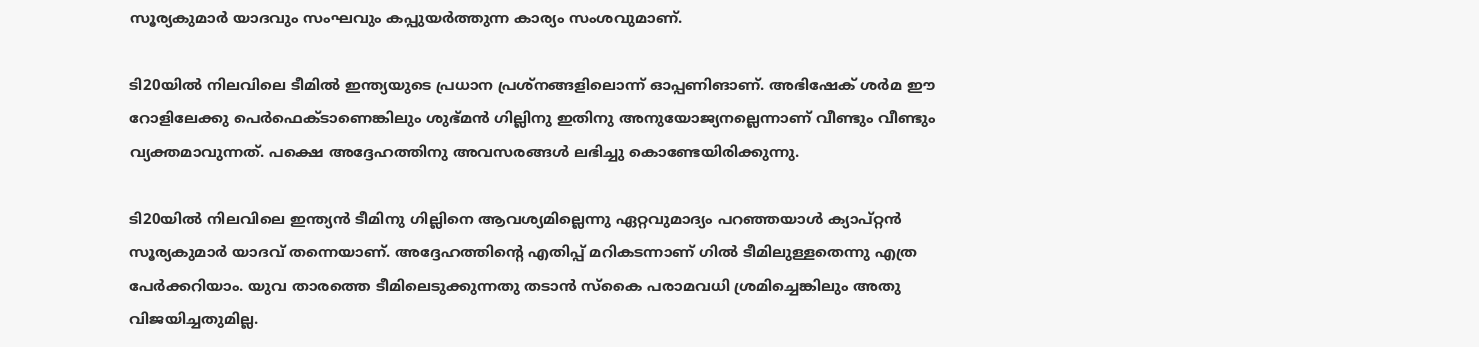സൂര്യകുമാര്‍ യാദവും സംഘവും കപ്പുയര്‍ത്തുന്ന കാര്യം സംശവുമാണ്.

ടി20യില്‍ നിലവിലെ ടീമില്‍ ഇന്ത്യയുടെ പ്രധാന പ്രശ്‌നങ്ങളിലൊന്ന് ഓപ്പണിങാണ്. അഭിഷേക് ശര്‍മ ഈ റോളിലേക്കു പെര്‍ഫെക്ടാണെങ്കിലും ശുഭ്മന്‍ ഗില്ലിനു ഇതിനു അനുയോജ്യനല്ലെന്നാണ് വീണ്ടും വീണ്ടും വ്യക്തമാവുന്നത്. പക്ഷെ അദ്ദേഹത്തിനു അവസരങ്ങള്‍ ലഭിച്ചു കൊണ്ടേയിരിക്കുന്നു.

ടി20യില്‍ നിലവിലെ ഇന്ത്യന്‍ ടീമിനു ഗില്ലിനെ ആവശ്യമില്ലെന്നു ഏറ്റവുമാദ്യം പറഞ്ഞയാള്‍ ക്യാപ്റ്റന്‍ സൂര്യകുമാര്‍ യാദവ് തന്നെയാണ്. അദ്ദേഹത്തിന്റെ എതിപ്പ് മറികടന്നാണ് ഗില്‍ ടീമിലുള്ളതെന്നു എത്ര പേര്‍ക്കറിയാം. യുവ താരത്തെ ടീമിലെടുക്കുന്നതു തടാന്‍ സ്‌കൈ പരാമവധി ശ്രമിച്ചെങ്കിലും അതു വിജയിച്ചതുമില്ല.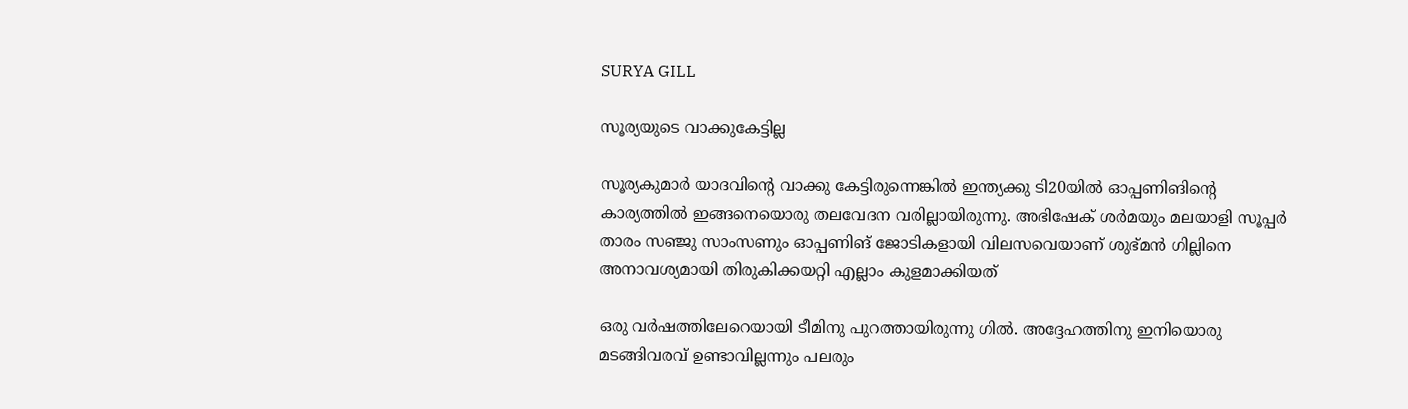SURYA GILL

സൂര്യയുടെ വാക്കുകേട്ടില്ല

സൂര്യകുമാര്‍ യാദവിന്റെ വാക്കു കേട്ടിരുന്നെങ്കില്‍ ഇന്ത്യക്കു ടി20യില്‍ ഓപ്പണിങിന്റെ കാര്യത്തില്‍ ഇങ്ങനെയൊരു തലവേദന വരില്ലായിരുന്നു. അഭിഷേക് ശര്‍മയും മലയാളി സൂപ്പര്‍ താരം സഞ്ജു സാംസണും ഓപ്പണിങ് ജോടികളായി വിലസവെയാണ് ശുഭ്മന്‍ ഗില്ലിനെ അനാവശ്യമായി തിരുകിക്കയറ്റി എല്ലാം കുളമാക്കിയത്

ഒരു വര്‍ഷത്തിലേറെയായി ടീമിനു പുറത്തായിരുന്നു ഗില്‍. അദ്ദേഹത്തിനു ഇനിയൊരു മടങ്ങിവരവ് ഉണ്ടാവില്ലന്നും പലരും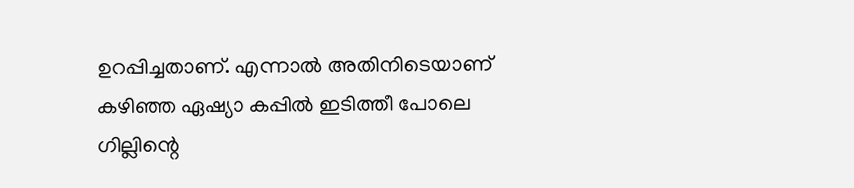ഉറപ്പിച്ചതാണ്. എന്നാല്‍ അതിനിടെയാണ് കഴിഞ്ഞ ഏഷ്യാ കപ്പില്‍ ഇടിത്തീ പോലെ ഗില്ലിന്റെ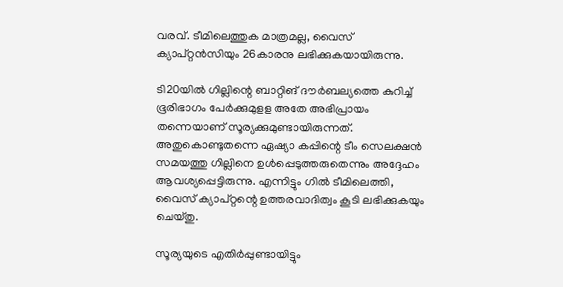വരവ്. ടീമിലെത്തുക മാത്രമല്ല, വൈസ് ക്യാപ്റ്റന്‍സിയും 26കാരനു ലഭിക്കുകയായിരുന്നു.

ടി20യില്‍ ഗില്ലിന്റെ ബാറ്റിങ് ദൗര്‍ബല്യത്തെ കുറിച്ച് ഭൂരിഭാഗം പേര്‍ക്കുമുളള അതേ അഭിപ്രായം തന്നെയാണ് സൂര്യക്കുമുണ്ടായിരുന്നത്. അതുകൊണ്ടുതന്നെ ഏഷ്യാ കപ്പിന്റെ ടീം സെലക്ഷന്‍ സമയത്തു ഗില്ലിനെ ഉള്‍പ്പെടുത്തരുതെന്നും അദ്ദേഹം ആവശ്യപ്പെട്ടിരുന്നു. എന്നിട്ടും ഗില്‍ ടീമിലെത്തി, വൈസ് ക്യാപ്റ്റന്റെ ഉത്തരവാദിത്വം കൂടി ലഭിക്കുകയും ചെയ്തു.

സൂര്യയുടെ എതിര്‍പ്പുണ്ടായിട്ടും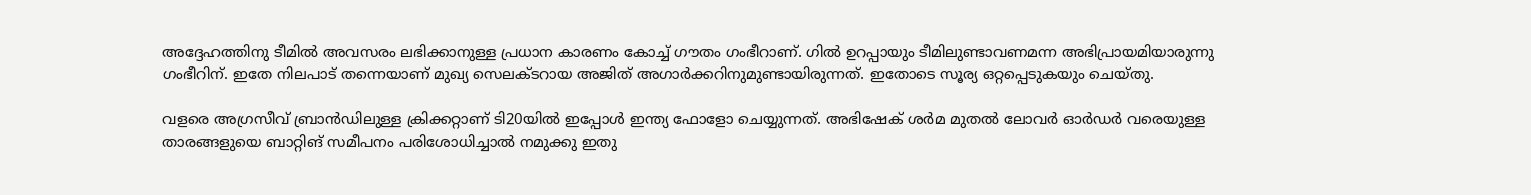അദ്ദേഹത്തിനു ടീമില്‍ അവസരം ലഭിക്കാനുള്ള പ്രധാന കാരണം കോച്ച് ഗൗതം ഗംഭീറാണ്. ഗില്‍ ഉറപ്പായും ടീമിലുണ്ടാവണമന്ന അഭിപ്രായമിയാരുന്നു ഗംഭീറിന്. ഇതേ നിലപാട് തന്നെയാണ് മുഖ്യ സെലക്ടറായ അജിത് അഗാര്‍ക്കറിനുമുണ്ടായിരുന്നത്. ഇതോടെ സൂര്യ ഒറ്റപ്പെടുകയും ചെയ്തു.

വളരെ അഗ്രസീവ് ബ്രാന്‍ഡിലുള്ള ക്രിക്കറ്റാണ് ടി20യില്‍ ഇപ്പോള്‍ ഇന്ത്യ ഫോളോ ചെയ്യുന്നത്. അഭിഷേക് ശര്‍മ മുതല്‍ ലോവര്‍ ഓര്‍ഡര്‍ വരെയുള്ള താരങ്ങളുയെ ബാറ്റിങ് സമീപനം പരിശോധിച്ചാല്‍ നമുക്കു ഇതു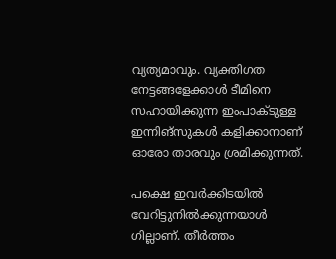വ്യത്യമാവും. വ്യക്തിഗത നേട്ടങ്ങളേക്കാള്‍ ടീമിനെ സഹായിക്കുന്ന ഇംപാക്ടുള്ള ഇന്നിങ്‌സുകള്‍ കളിക്കാനാണ് ഓരോ താരവും ശ്രമിക്കുന്നത്.

പക്ഷെ ഇവര്‍ക്കിടയില്‍ വേറിട്ടുനില്‍ക്കുന്നയാള്‍ ഗില്ലാണ്. തീര്‍ത്തം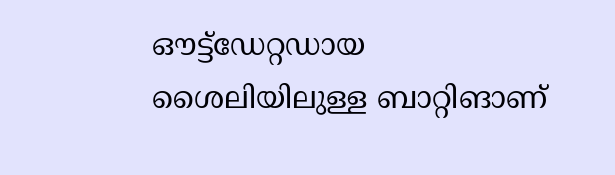ഔട്ട്‌ഡേറ്റഡായ ശൈലിയിലുള്ള ബാറ്റിങാണ്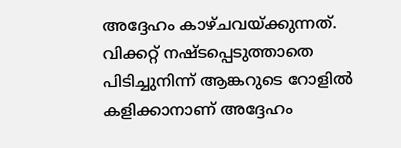അദ്ദേഹം കാഴ്ചവയ്ക്കുന്നത്. വിക്കറ്റ് നഷ്ടപ്പെടുത്താതെ പിടിച്ചുനിന്ന് ആങ്കറുടെ റോളില്‍ കളിക്കാനാണ് അദ്ദേഹം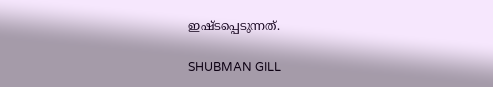ഇഷ്ടപ്പെടുന്നത്.

SHUBMAN GILL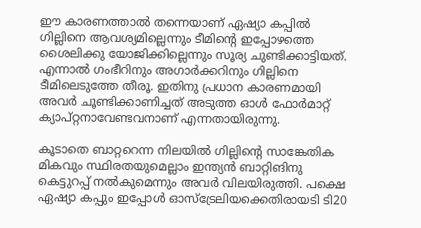ഈ കാരണത്താല്‍ തന്നെയാണ് ഏഷ്യാ കപ്പില്‍ ഗില്ലിനെ ആവശ്യമില്ലെന്നും ടീമിന്റെ ഇപ്പോഴത്തെ ശൈലിക്കു യോജിക്കില്ലെന്നും സൂര്യ ചുണ്ടിക്കാട്ടിയത്. എന്നാല്‍ ഗംഭീറിനും അഗാര്‍ക്കറിനും ഗില്ലിനെ ടീമിലെടുത്തേ തീരൂ. ഇതിനു പ്രധാന കാരണമായി അവര്‍ ചൂണ്ടിക്കാണിച്ചത് അടുത്ത ഓള്‍ ഫോര്‍മാറ്റ് ക്യാപ്റ്റനാവേണ്ടവനാണ് എന്നതായിരുന്നു.

കൂടാതെ ബാറ്ററെന്ന നിലയില്‍ ഗില്ലിന്റെ സാങ്കേതിക മികവും സ്ഥിരതയുമെല്ലാം ഇന്ത്യന്‍ ബാറ്റിങിനു കെട്ടുറപ്പ് നല്‍കുമെന്നും അവര്‍ വിലയിരുത്തി. പക്ഷെ ഏഷ്യാ കപ്പും ഇപ്പോള്‍ ഓസ്‌ട്രേലിയക്കെതിരായടി ടി20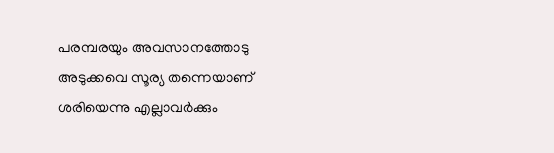പരമ്പരയും അവസാനത്തോടു അടുക്കവെ സൂര്യ തന്നെയാണ് ശരിയെന്നു എല്ലാവര്‍ക്കും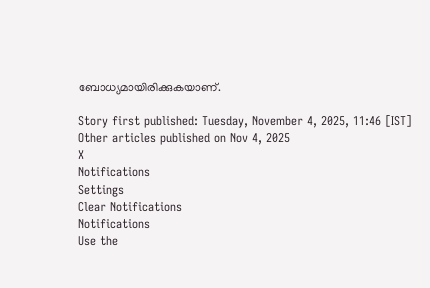ബോധ്യമായിരിക്കുകയാണ്.

Story first published: Tuesday, November 4, 2025, 11:46 [IST]
Other articles published on Nov 4, 2025
X
Notifications
Settings
Clear Notifications
Notifications
Use the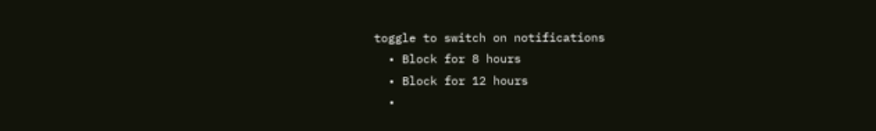toggle to switch on notifications
  • Block for 8 hours
  • Block for 12 hours
  •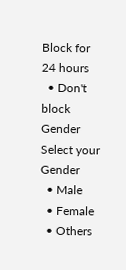Block for 24 hours
  • Don't block
Gender
Select your Gender
  • Male
  • Female
  • Others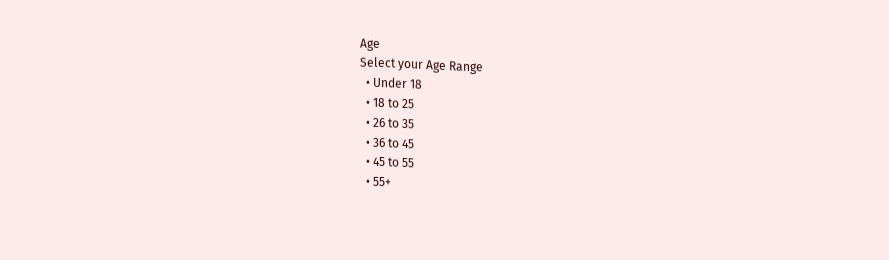Age
Select your Age Range
  • Under 18
  • 18 to 25
  • 26 to 35
  • 36 to 45
  • 45 to 55
  • 55+